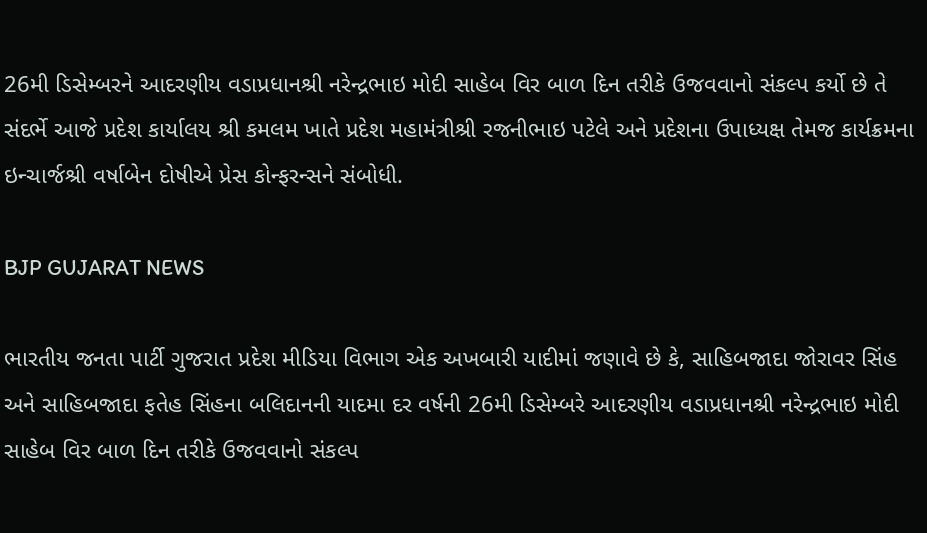26મી ડિસેમ્બરને આદરણીય વડાપ્રધાનશ્રી નરેન્દ્રભાઇ મોદી સાહેબ વિર બાળ દિન તરીકે ઉજવવાનો સંકલ્પ કર્યો છે તે સંદર્ભે આજે પ્રદેશ કાર્યાલય શ્રી કમલમ ખાતે પ્રદેશ મહામંત્રીશ્રી રજનીભાઇ પટેલે અને પ્રદેશના ઉપાધ્યક્ષ તેમજ કાર્યક્રમના ઇન્ચાર્જશ્રી વર્ષાબેન દોષીએ પ્રેસ કોન્ફરન્સને સંબોધી.

BJP GUJARAT NEWS

ભારતીય જનતા પાર્ટી ગુજરાત પ્રદેશ મીડિયા વિભાગ એક અખબારી યાદીમાં જણાવે છે કે, સાહિબજાદા જોરાવર સિંહ અને સાહિબજાદા ફતેહ સિંહના બલિદાનની યાદમા દર વર્ષની 26મી ડિસેમ્બરે આદરણીય વડાપ્રધાનશ્રી નરેન્દ્રભાઇ મોદી સાહેબ વિર બાળ દિન તરીકે ઉજવવાનો સંકલ્પ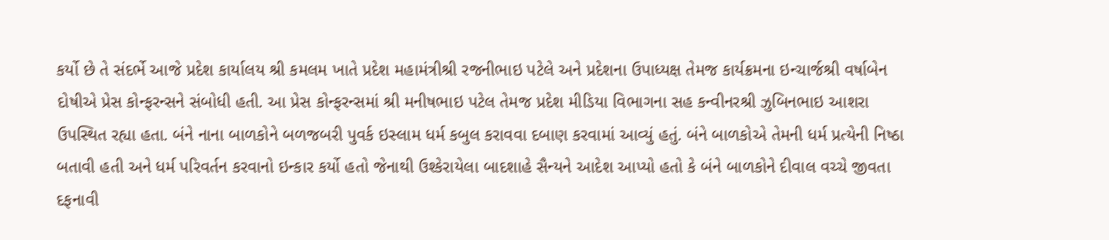કર્યો છે તે સંદર્ભે આજે પ્રદેશ કાર્યાલય શ્રી કમલમ ખાતે પ્રદેશ મહામંત્રીશ્રી રજનીભાઇ પટેલે અને પ્રદેશના ઉપાધ્યક્ષ તેમજ કાર્યક્રમના ઇન્ચાર્જશ્રી વર્ષાબેન દોષીએ પ્રેસ કોન્ફરન્સને સંબોધી હતી. આ પ્રેસ કોન્ફરન્સમાં શ્રી મનીષભાઇ પટેલ તેમજ પ્રદેશ મીડિયા વિભાગના સહ કન્વીનરશ્રી ઝુબિનભાઇ આશરા ઉપસ્થિત રહ્યા હતા. બંને નાના બાળકોને બળજબરી પુવર્ક ઇસ્લામ ધર્મ કબુલ કરાવવા દબાણ કરવામાં આવ્યું હતું. બંને બાળકોએ તેમની ધર્મ પ્રત્યેની નિષ્ઠા બતાવી હતી અને ધર્મ પરિવર્તન કરવાનો ઇન્કાર કર્યો હતો જેનાથી ઉશ્કેરાયેલા બાદશાહે સૈન્યને આદેશ આપ્યો હતો કે બંને બાળકોને દીવાલ વચ્ચે જીવતા દફનાવી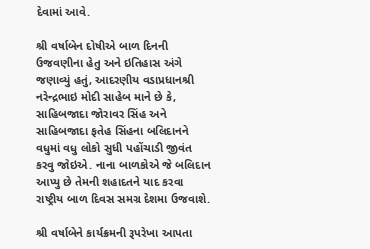દેવામાં આવે.

શ્રી વર્ષાબેન દોષીએ બાળ દિનની ઉજવણીના હેતુ અને ઇતિહાસ અંગે જણાવ્યું હતું, આદરણીય વડાપ્રધાનશ્રી નરેન્દ્રભાઇ મોદી સાહેબ માને છે કે, સાહિબજાદા જોરાવર સિંહ અને સાહિબજાદા ફતેહ સિંહના બલિદાનને વધુમાં વધુ લોકો સુધી પહોંચાડી જીવંત કરવુ જોઇએ. નાના બાળકોએ જે બલિદાન આપ્યુ છે તેમની શહાદતને યાદ કરવા રાષ્ટ્રીય બાળ દિવસ સમગ્ર દેશમા ઉજવાશે.

શ્રી વર્ષાબેને કાર્યક્રમની રૂપરેખા આપતા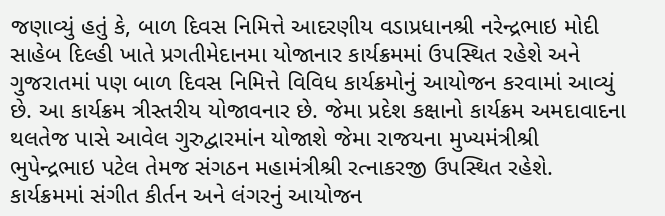જણાવ્યું હતું કે, બાળ દિવસ નિમિત્તે આદરણીય વડાપ્રધાનશ્રી નરેન્દ્રભાઇ મોદી સાહેબ દિલ્હી ખાતે પ્રગતીમેદાનમા યોજાનાર કાર્યક્રમમાં ઉપસ્થિત રહેશે અને ગુજરાતમાં પણ બાળ દિવસ નિમિત્તે વિવિધ કાર્યક્રમોનું આયોજન કરવામાં આવ્યું છે. આ કાર્યક્રમ ત્રીસ્તરીય યોજાવનાર છે. જેમા પ્રદેશ કક્ષાનો કાર્યક્રમ અમદાવાદના થલતેજ પાસે આવેલ ગુરુદ્વારમાંન યોજાશે જેમા રાજયના મુખ્યમંત્રીશ્રી ભુપેન્દ્રભાઇ પટેલ તેમજ સંગઠન મહામંત્રીશ્રી રત્નાકરજી ઉપસ્થિત રહેશે. કાર્યક્રમમાં સંગીત કીર્તન અને લંગરનું આયોજન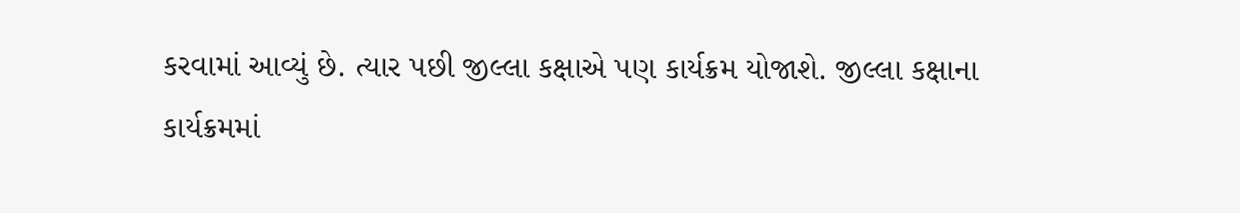કરવામાં આવ્યું છે. ત્યાર પછી જીલ્લા કક્ષાએ પણ કાર્યક્રમ યોજાશે. જીલ્લા કક્ષાના કાર્યક્રમમાં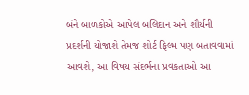બંને બાળકોએ આપેલ બલિદાન અને શૌર્યની પ્રદર્શની યોજાશે તેમજ શોર્ટ ફિલ્મ પણ બતાવવામાં આવશે, આ વિષય સંદર્ભના પ્રવકતાઓ આ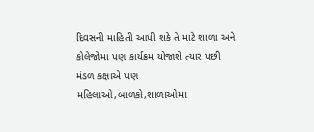દિવસની માહિતી આપી શકે તે માટે શાળા અને કોલેજોમા પણ કાર્યક્રમ યોજાશે ત્યાર પછી મંડળ કક્ષાએ પણ મહિલાઓ,બાળકો,શાળાઓમા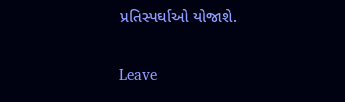પ્રતિસ્પર્ઘાઓ યોજાશે.

Leave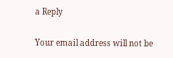a Reply

Your email address will not be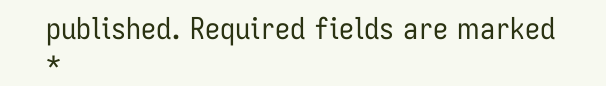published. Required fields are marked *